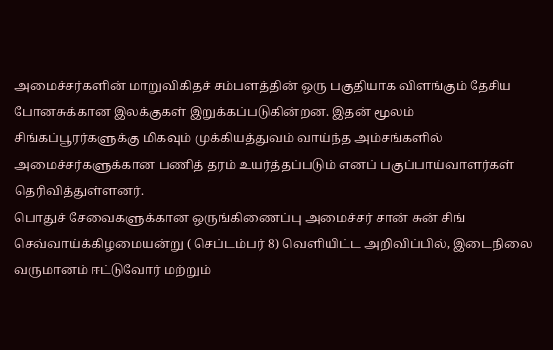அமைச்சர்களின் மாறுவிகிதச் சம்பளத்தின் ஒரு பகுதியாக விளங்கும் தேசிய போனசுக்கான இலக்குகள் இறுக்கப்படுகின்றன. இதன் மூலம் சிங்கப்பூரர்களுக்கு மிகவும் முக்கியத்துவம் வாய்ந்த அம்சங்களில் அமைச்சர்களுக்கான பணித் தரம் உயர்த்தப்படும் எனப் பகுப்பாய்வாளர்கள் தெரிவித்துள்ளனர்.
பொதுச் சேவைகளுக்கான ஒருங்கிணைப்பு அமைச்சர் சான் சுன் சிங் செவ்வாய்க்கிழமையன்று ( செப்டம்பர் 8) வெளியிட்ட அறிவிப்பில், இடைநிலை வருமானம் ஈட்டுவோர் மற்றும்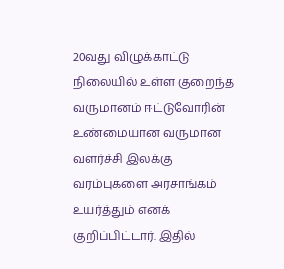20வது விழுக்காட்டு நிலையில் உள்ள குறைந்த வருமானம் ஈட்டுவோரின் உண்மையான வருமான வளர்ச்சி இலக்கு வரம்புகளை அரசாங்கம் உயர்த்தும் எனக் குறிப்பிட்டார். இதில்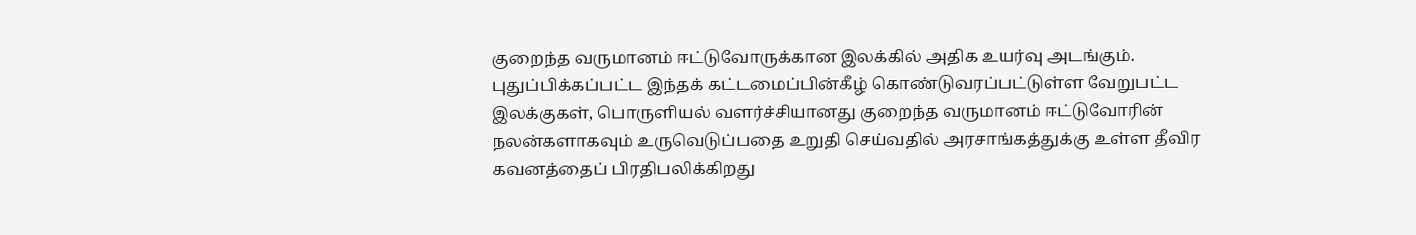குறைந்த வருமானம் ஈட்டுவோருக்கான இலக்கில் அதிக உயர்வு அடங்கும்.
புதுப்பிக்கப்பட்ட இந்தக் கட்டமைப்பின்கீழ் கொண்டுவரப்பட்டுள்ள வேறுபட்ட இலக்குகள், பொருளியல் வளர்ச்சியானது குறைந்த வருமானம் ஈட்டுவோரின் நலன்களாகவும் உருவெடுப்பதை உறுதி செய்வதில் அரசாங்கத்துக்கு உள்ள தீவிர கவனத்தைப் பிரதிபலிக்கிறது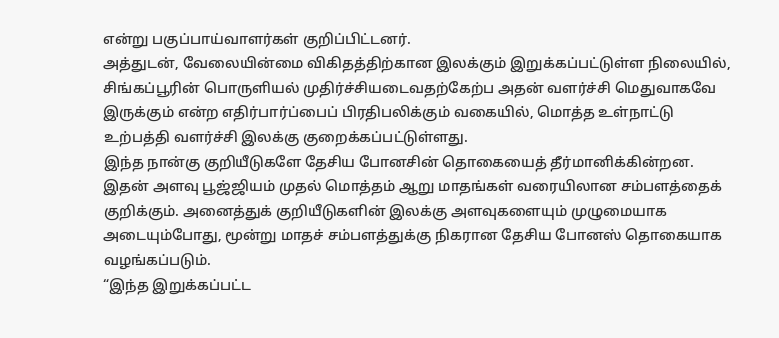என்று பகுப்பாய்வாளர்கள் குறிப்பிட்டனர்.
அத்துடன், வேலையின்மை விகிதத்திற்கான இலக்கும் இறுக்கப்பட்டுள்ள நிலையில், சிங்கப்பூரின் பொருளியல் முதிர்ச்சியடைவதற்கேற்ப அதன் வளர்ச்சி மெதுவாகவே இருக்கும் என்ற எதிர்பார்ப்பைப் பிரதிபலிக்கும் வகையில், மொத்த உள்நாட்டு உற்பத்தி வளர்ச்சி இலக்கு குறைக்கப்பட்டுள்ளது.
இந்த நான்கு குறியீடுகளே தேசிய போனசின் தொகையைத் தீர்மானிக்கின்றன. இதன் அளவு பூஜ்ஜியம் முதல் மொத்தம் ஆறு மாதங்கள் வரையிலான சம்பளத்தைக் குறிக்கும். அனைத்துக் குறியீடுகளின் இலக்கு அளவுகளையும் முழுமையாக அடையும்போது, மூன்று மாதச் சம்பளத்துக்கு நிகரான தேசிய போனஸ் தொகையாக வழங்கப்படும்.
“இந்த இறுக்கப்பட்ட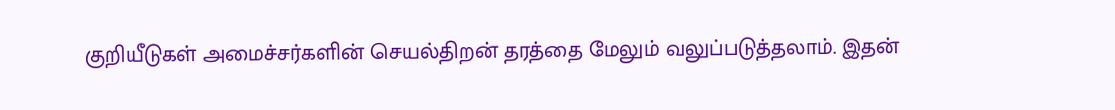குறியீடுகள் அமைச்சர்களின் செயல்திறன் தரத்தை மேலும் வலுப்படுத்தலாம். இதன்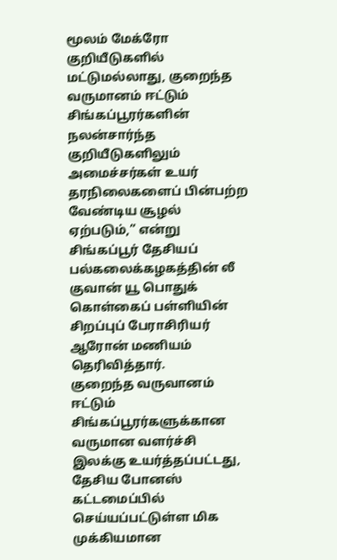மூலம் மேக்ரோ குறியீடுகளில் மட்டுமல்லாது, குறைந்த வருமானம் ஈட்டும் சிங்கப்பூரர்களின் நலன்சார்ந்த குறியீடுகளிலும் அமைச்சர்கள் உயர் தரநிலைகளைப் பின்பற்ற வேண்டிய சூழல் ஏற்படும்,” என்று சிங்கப்பூர் தேசியப் பல்கலைக்கழகத்தின் லீ குவான் யூ பொதுக் கொள்கைப் பள்ளியின் சிறப்புப் பேராசிரியர் ஆரோன் மணியம் தெரிவித்தார்.
குறைந்த வருவானம் ஈட்டும் சிங்கப்பூரர்களுக்கான வருமான வளர்ச்சி இலக்கு உயர்த்தப்பட்டது, தேசிய போனஸ் கட்டமைப்பில் செய்யப்பட்டுள்ள மிக முக்கியமான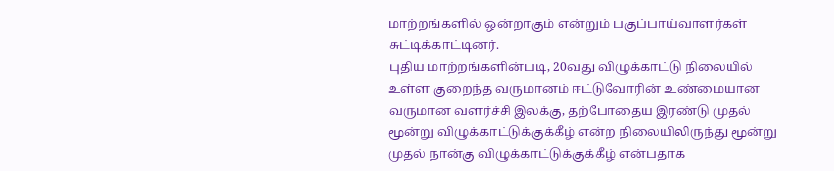மாற்றங்களில் ஒன்றாகும் என்றும் பகுப்பாய்வாளர்கள் சுட்டிக்காட்டினர்.
புதிய மாற்றங்களின்படி, 20வது விழுக்காட்டு நிலையில் உள்ள குறைந்த வருமானம் ஈட்டுவோரின் உண்மையான வருமான வளர்ச்சி இலக்கு, தற்போதைய இரண்டு முதல் மூன்று விழுக்காட்டுக்குக்கீழ் என்ற நிலையிலிருந்து மூன்று முதல் நான்கு விழுக்காட்டுக்குக்கீழ் என்பதாக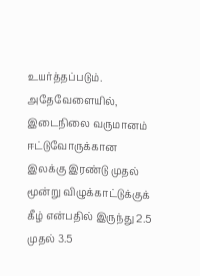உயர்த்தப்படும். அதேவேளையில், இடைநிலை வருமானம் ஈட்டுவோருக்கான இலக்கு இரண்டு முதல் மூன்று விழுக்காட்டுக்குக் கீழ் என்பதில் இருந்து 2.5 முதல் 3.5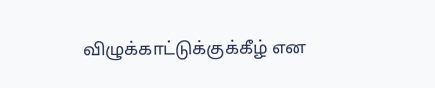விழுக்காட்டுக்குக்கீழ் என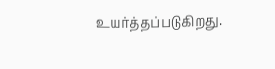உயர்த்தப்படுகிறது.